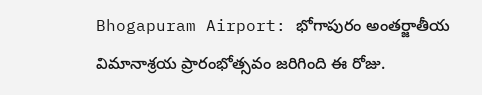Bhogapuram Airport: భోగాపురం అంతర్జాతీయ విమానాశ్రయ ప్రారంభోత్సవం జరిగింది ఈ రోజు.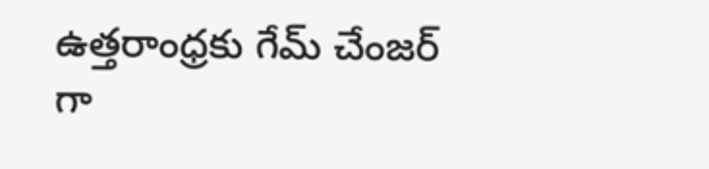ఉత్తరాంధ్రకు గేమ్ చేంజర్ గా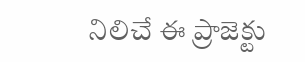నిలిచే ఈ ప్రాజెక్టు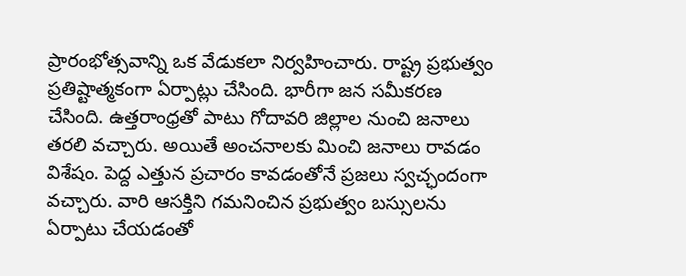ప్రారంభోత్సవాన్ని ఒక వేడుకలా నిర్వహించారు. రాష్ట్ర ప్రభుత్వం ప్రతిష్టాత్మకంగా ఏర్పాట్లు చేసింది. భారీగా జన సమీకరణ చేసింది. ఉత్తరాంధ్రతో పాటు గోదావరి జిల్లాల నుంచి జనాలు తరలి వచ్చారు. అయితే అంచనాలకు మించి జనాలు రావడం విశేషం. పెద్ద ఎత్తున ప్రచారం కావడంతోనే ప్రజలు స్వచ్ఛందంగా వచ్చారు. వారి ఆసక్తిని గమనించిన ప్రభుత్వం బస్సులను ఏర్పాటు చేయడంతో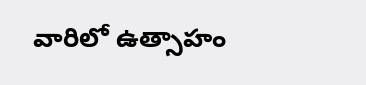వారిలో ఉత్సాహం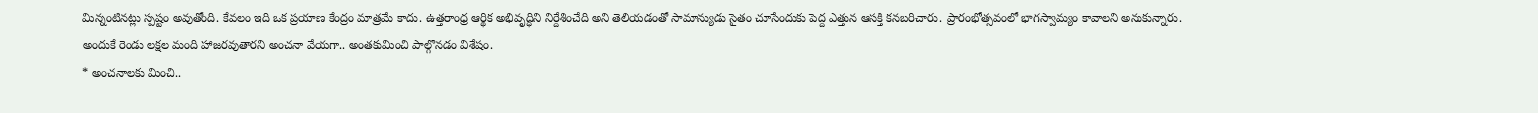మిన్నంటినట్లు స్పష్టం అవుతోంది. కేవలం ఇది ఒక ప్రయాణ కేంద్రం మాత్రమే కాదు. ఉత్తరాంధ్ర ఆర్థిక అభివృద్ధిని నిర్దేశించేది అని తెలియడంతో సామాన్యుడు సైతం చూసేందుకు పెద్ద ఎత్తున ఆసక్తి కనబరిచారు. ప్రారంభోత్సవంలో భాగస్వామ్యం కావాలని అనుకున్నారు. అందుకే రెండు లక్షల మంది హాజరవుతారని అంచనా వేయగా.. అంతకుమించి పాల్గొనడం విశేషం.
* అంచనాలకు మించి..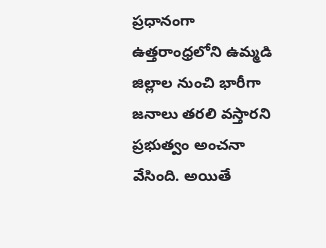ప్రధానంగా ఉత్తరాంధ్రలోని ఉమ్మడి జిల్లాల నుంచి భారీగా జనాలు తరలి వస్తారని ప్రభుత్వం అంచనా వేసింది. అయితే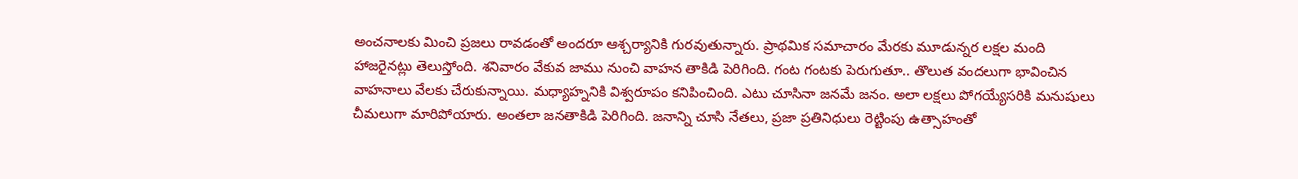అంచనాలకు మించి ప్రజలు రావడంతో అందరూ ఆశ్చర్యానికి గురవుతున్నారు. ప్రాథమిక సమాచారం మేరకు మూడున్నర లక్షల మంది హాజరైనట్లు తెలుస్తోంది. శనివారం వేకువ జాము నుంచి వాహన తాకిడి పెరిగింది. గంట గంటకు పెరుగుతూ.. తొలుత వందలుగా భావించిన వాహనాలు వేలకు చేరుకున్నాయి. మధ్యాహ్ననికి విశ్వరూపం కనిపించింది. ఎటు చూసినా జనమే జనం. అలా లక్షలు పోగయ్యేసరికి మనుషులు చీమలుగా మారిపోయారు. అంతలా జనతాకిడి పెరిగింది. జనాన్ని చూసి నేతలు, ప్రజా ప్రతినిధులు రెట్టింపు ఉత్సాహంతో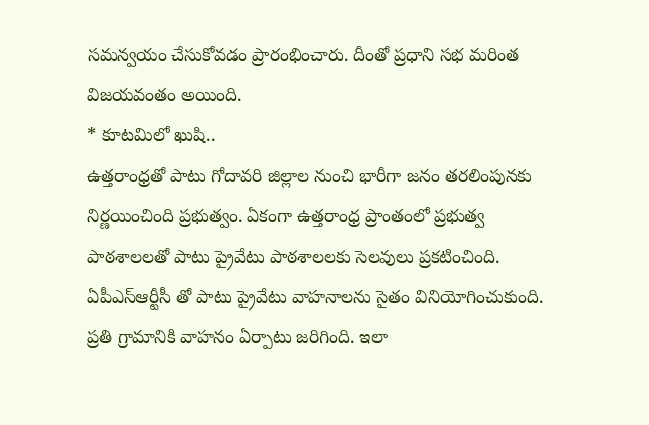సమన్వయం చేసుకోవడం ప్రారంభించారు. దీంతో ప్రధాని సభ మరింత విజయవంతం అయింది.
* కూటమిలో ఖుషి..
ఉత్తరాంధ్రతో పాటు గోదావరి జిల్లాల నుంచి భారీగా జనం తరలింపునకు నిర్ణయించింది ప్రభుత్వం. ఏకంగా ఉత్తరాంధ్ర ప్రాంతంలో ప్రభుత్వ పాఠశాలలతో పాటు ప్రైవేటు పాఠశాలలకు సెలవులు ప్రకటించింది. ఏపీఎస్ఆర్టీసీ తో పాటు ప్రైవేటు వాహనాలను సైతం వినియోగించుకుంది. ప్రతి గ్రామానికి వాహనం ఏర్పాటు జరిగింది. ఇలా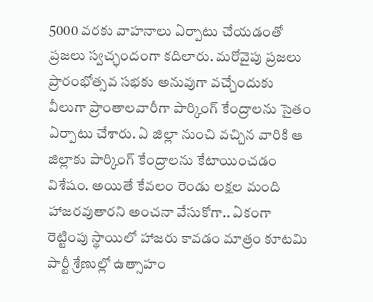5000 వరకు వాహనాలు ఏర్పాటు చేయడంతో ప్రజలు స్వచ్ఛందంగా కదిలారు. మరోవైపు ప్రజలు ప్రారంభోత్సవ సభకు అనువుగా వచ్చేందుకు వీలుగా ప్రాంతాలవారీగా పార్కింగ్ కేంద్రాలను సైతం ఏర్పాటు చేశారు. ఏ జిల్లా నుంచి వచ్చిన వారికి ఆ జిల్లాకు పార్కింగ్ కేంద్రాలను కేటాయించడం విశేషం. అయితే కేవలం రెండు లక్షల మంది హాజరవుతారని అంచనా వేసుకోగా.. ఏకంగా రెట్టింపు స్థాయిలో హాజరు కావడం మాత్రం కూటమి పార్టీ శ్రేణుల్లో ఉత్సాహం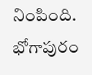నింపింది. భోగాపురం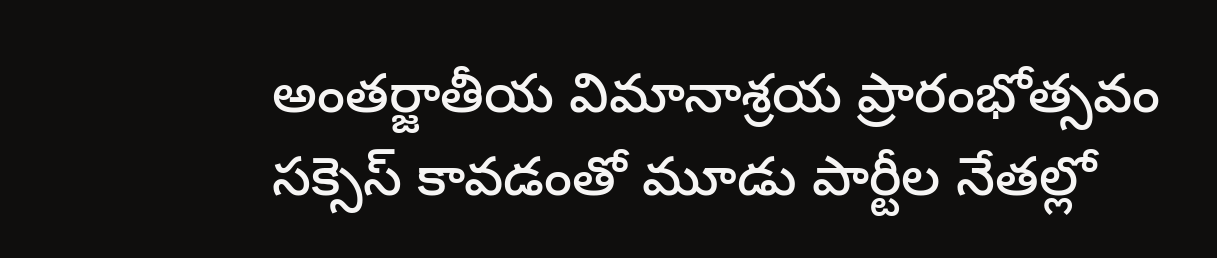అంతర్జాతీయ విమానాశ్రయ ప్రారంభోత్సవం సక్సెస్ కావడంతో మూడు పార్టీల నేతల్లో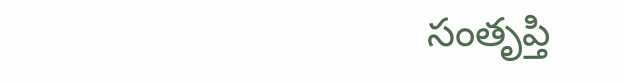సంతృప్తి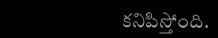కనిపిస్తోంది.